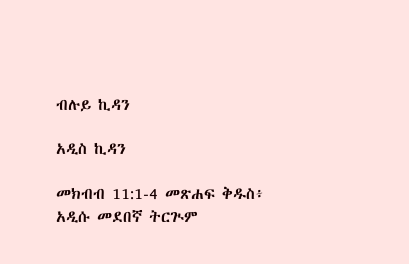ብሉይ ኪዳን

አዲስ ኪዳን

መክብብ 11:1-4 መጽሐፍ ቅዱስ፥ አዲሱ መደበኛ ትርጒም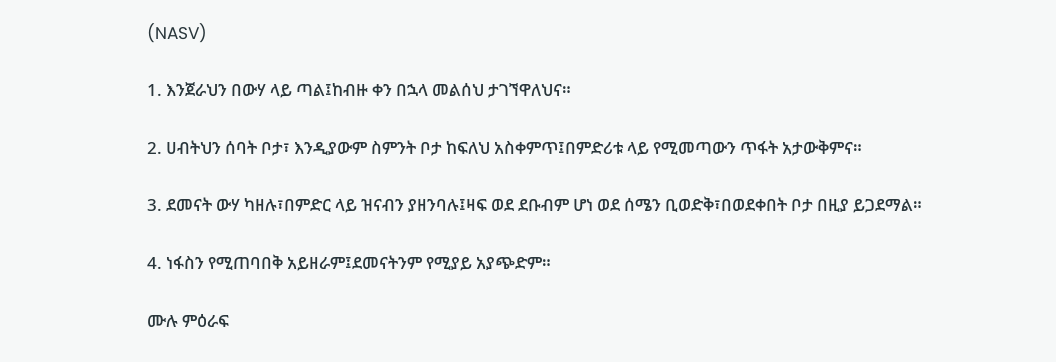(NASV)

1. እንጀራህን በውሃ ላይ ጣል፤ከብዙ ቀን በኋላ መልሰህ ታገኘዋለህና።

2. ሀብትህን ሰባት ቦታ፣ እንዲያውም ስምንት ቦታ ከፍለህ አስቀምጥ፤በምድሪቱ ላይ የሚመጣውን ጥፋት አታውቅምና።

3. ደመናት ውሃ ካዘሉ፣በምድር ላይ ዝናብን ያዘንባሉ፤ዛፍ ወደ ደቡብም ሆነ ወደ ሰሜን ቢወድቅ፣በወደቀበት ቦታ በዚያ ይጋደማል።

4. ነፋስን የሚጠባበቅ አይዘራም፤ደመናትንም የሚያይ አያጭድም።

ሙሉ ምዕራፍ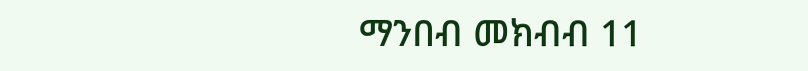ማንበብ መክብብ 11